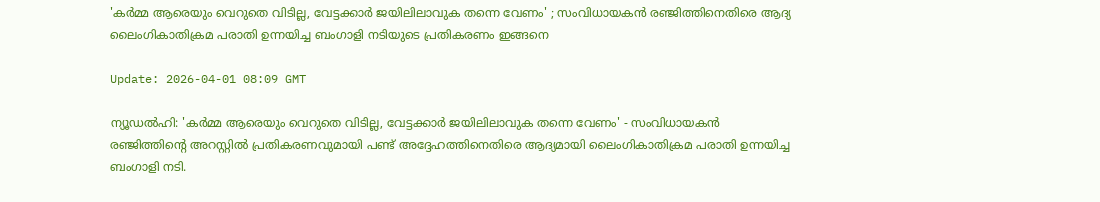'കര്‍മ്മ ആരെയും വെറുതെ വിടില്ല, വേട്ടക്കാര്‍ ജയിലിലാവുക തന്നെ വേണം' ; സംവിധായകന്‍ രഞ്ജിത്തിനെതിരെ ആദ്യ ലൈംഗികാതിക്രമ പരാതി ഉന്നയിച്ച ബംഗാളി നടിയുടെ പ്രതികരണം ഇങ്ങനെ

Update: 2026-04-01 08:09 GMT

ന്യൂഡല്‍ഹി: 'കര്‍മ്മ ആരെയും വെറുതെ വിടില്ല, വേട്ടക്കാര്‍ ജയിലിലാവുക തന്നെ വേണം' - സംവിധായകന്‍ രഞ്ജിത്തിന്റെ അറസ്റ്റില്‍ പ്രതികരണവുമായി പണ്ട് അദ്ദേഹത്തിനെതിരെ ആദ്യമായി ലൈംഗികാതിക്രമ പരാതി ഉന്നയിച്ച ബംഗാളി നടി.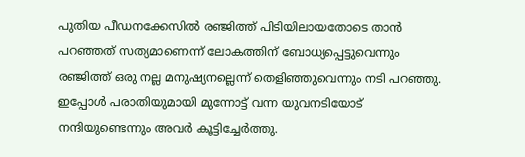പുതിയ പീഡനക്കേസില്‍ രഞ്ജിത്ത് പിടിയിലായതോടെ താന്‍ പറഞ്ഞത് സത്യമാണെന്ന് ലോകത്തിന് ബോധ്യപ്പെട്ടുവെന്നും രഞ്ജിത്ത് ഒരു നല്ല മനുഷ്യനല്ലെന്ന് തെളിഞ്ഞുവെന്നും നടി പറഞ്ഞു. ഇപ്പോള്‍ പരാതിയുമായി മുന്നോട്ട് വന്ന യുവനടിയോട് നന്ദിയുണ്ടെന്നും അവര്‍ കൂട്ടിച്ചേര്‍ത്തു.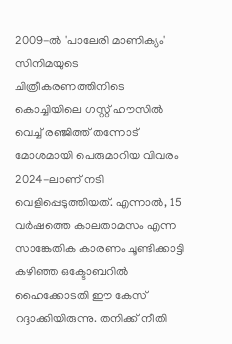2009-ല്‍ 'പാലേരി മാണിക്യം' സിനിമയുടെ ചിത്രീകരണത്തിനിടെ കൊച്ചിയിലെ ഗസ്റ്റ് ഹൗസില്‍ വെച്ച് രഞ്ജിത്ത് തന്നോട് മോശമായി പെരുമാറിയ വിവരം 2024-ലാണ് നടി വെളിപ്പെടുത്തിയത്. എന്നാല്‍, 15 വര്‍ഷത്തെ കാലതാമസം എന്ന സാങ്കേതിക കാരണം ചൂണ്ടിക്കാട്ടി കഴിഞ്ഞ ഒക്ടോബറില്‍ ഹൈക്കോടതി ഈ കേസ് റദ്ദാക്കിയിരുന്നു. തനിക്ക് നീതി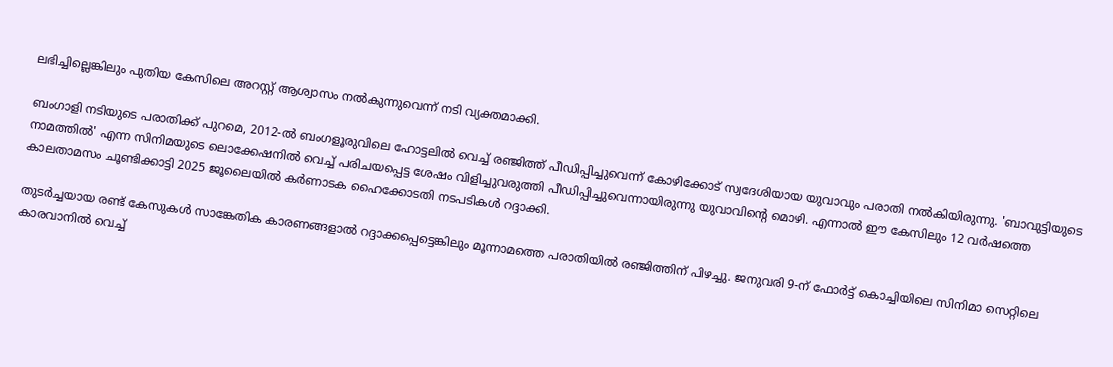ലഭിച്ചില്ലെങ്കിലും പുതിയ കേസിലെ അറസ്റ്റ് ആശ്വാസം നല്‍കുന്നുവെന്ന് നടി വ്യക്തമാക്കി.

ബംഗാളി നടിയുടെ പരാതിക്ക് പുറമെ, 2012-ല്‍ ബംഗളൂരുവിലെ ഹോട്ടലില്‍ വെച്ച് രഞ്ജിത്ത് പീഡിപ്പിച്ചുവെന്ന് കോഴിക്കോട് സ്വദേശിയായ യുവാവും പരാതി നല്‍കിയിരുന്നു. 'ബാവുട്ടിയുടെ നാമത്തില്‍' എന്ന സിനിമയുടെ ലൊക്കേഷനില്‍ വെച്ച് പരിചയപ്പെട്ട ശേഷം വിളിച്ചുവരുത്തി പീഡിപ്പിച്ചുവെന്നായിരുന്നു യുവാവിന്റെ മൊഴി. എന്നാല്‍ ഈ കേസിലും 12 വര്‍ഷത്തെ കാലതാമസം ചൂണ്ടിക്കാട്ടി 2025 ജൂലൈയില്‍ കര്‍ണാടക ഹൈക്കോടതി നടപടികള്‍ റദ്ദാക്കി.

തുടര്‍ച്ചയായ രണ്ട് കേസുകള്‍ സാങ്കേതിക കാരണങ്ങളാല്‍ റദ്ദാക്കപ്പെട്ടെങ്കിലും മൂന്നാമത്തെ പരാതിയില്‍ രഞ്ജിത്തിന് പിഴച്ചു. ജനുവരി 9-ന് ഫോര്‍ട്ട് കൊച്ചിയിലെ സിനിമാ സെറ്റിലെ കാരവാനില്‍ വെച്ച്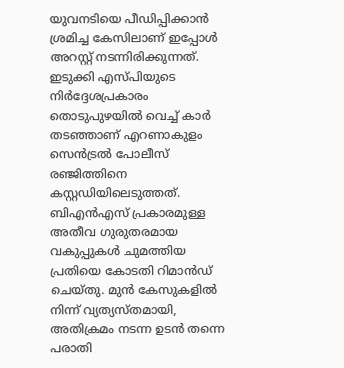യുവനടിയെ പീഡിപ്പിക്കാന്‍ ശ്രമിച്ച കേസിലാണ് ഇപ്പോള്‍ അറസ്റ്റ് നടന്നിരിക്കുന്നത്. ഇടുക്കി എസ്പിയുടെ നിര്‍ദ്ദേശപ്രകാരം തൊടുപുഴയില്‍ വെച്ച് കാര്‍ തടഞ്ഞാണ് എറണാകുളം സെന്‍ട്രല്‍ പോലീസ് രഞ്ജിത്തിനെ കസ്റ്റഡിയിലെടുത്തത്. ബിഎന്‍എസ് പ്രകാരമുള്ള അതീവ ഗുരുതരമായ വകുപ്പുകള്‍ ചുമത്തിയ പ്രതിയെ കോടതി റിമാന്‍ഡ് ചെയ്തു. മുന്‍ കേസുകളില്‍ നിന്ന് വ്യത്യസ്തമായി, അതിക്രമം നടന്ന ഉടന്‍ തന്നെ പരാതി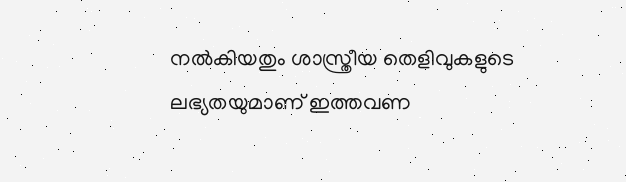നല്‍കിയതും ശാസ്ത്രീയ തെളിവുകളുടെ ലഭ്യതയുമാണ് ഇത്തവണ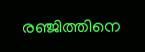രഞ്ജിത്തിനെ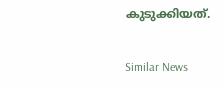കുടുക്കിയത്.

Similar News